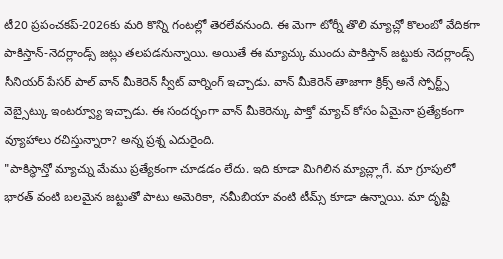టీ20 ప్రపంచకప్-2026కు మరి కొన్ని గంటల్లో తెరలేవనుంది. ఈ మెగా టోర్నీ తొలి మ్యాచ్లో కొలంబో వేదికగా పాకిస్తాన్-నెదర్లాండ్స్ జట్లు తలపడనున్నాయి. అయితే ఈ మ్యాచ్కు ముందు పాకిస్తాన్ జట్టుకు నెదర్లాండ్స్ సీనియర్ పేసర్ పాల్ వాన్ మీకెరెన్ స్వీట్ వార్నింగ్ ఇచ్చాడు. వాన్ మీకెరెన్ తాజాగా క్రిక్స్ అనే స్పోర్ట్స్ వెబ్సైట్కు ఇంటర్వ్యూ ఇచ్చాడు. ఈ సందర్భంగా వాన్ మీకెరెన్కు పాక్తో మ్యాచ్ కోసం ఏమైనా ప్రత్యేకంగా వ్యూహాలు రచిస్తున్నారా? అన్న ప్రశ్న ఎదురైంది.
"పాకిస్థాన్తో మ్యాచ్ను మేము ప్రత్యేకంగా చూడడం లేదు. ఇది కూడా మిగిలిన మ్యాచ్ల్లాగే. మా గ్రూపులో భారత్ వంటి బలమైన జట్టుతో పాటు అమెరికా, నమీబియా వంటి టీమ్స్ కూడా ఉన్నాయి. మా దృష్టి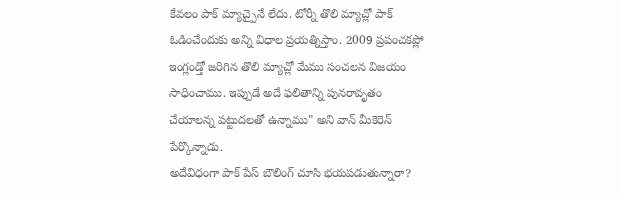కేవలం పాక్ మ్యాచ్పైనే లేదు. టోర్నీ తొలి మ్యాచ్లో పాక్ ఓడించేందుకు అన్ని విధాల ప్రయత్నిస్తాం. 2009 ప్రపంచకప్లో ఇంగ్లండ్తో జరిగిన తొలి మ్యాచ్లో మేము సంచలన విజయం సాధించాము. ఇప్పుడే అదే ఫలితాన్ని పునరావృతం చేయాలన్న పట్టుదలతో ఉన్నాము" అని వాన్ మీకెరెన్ పేర్కొన్నాడు.
అదేవిధంగా పాక్ పేస్ బౌలింగ్ చూసి భయపడుతున్నారా?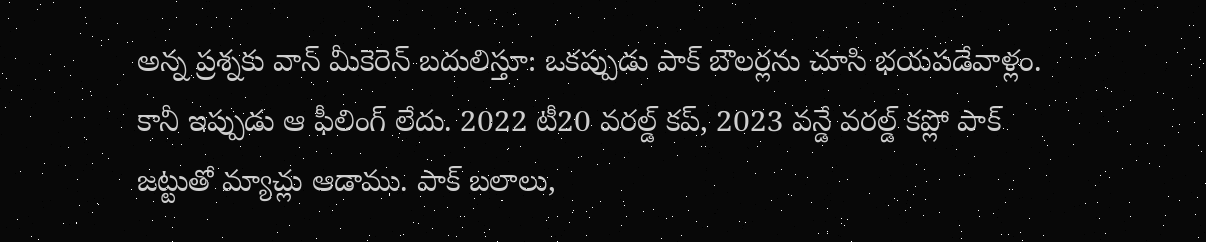అన్న ప్రశ్నకు వాన్ మీకెరెన్ బదులిస్తూ: ఒకప్పుడు పాక్ బౌలర్లను చూసి భయపడేవాళ్లం. కానీ ఇప్పుడు ఆ ఫీలింగ్ లేదు. 2022 టీ20 వరల్డ్ కప్, 2023 వన్డే వరల్డ్ కప్లో పాక్ జట్టుతో మ్యాచ్లు ఆడాము. పాక్ బలాలు,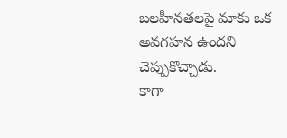బలహీనతలపై మాకు ఒక అవగహన ఉందని చెప్పుకొచ్చాడు.
కాగా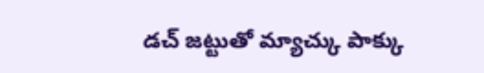డచ్ జట్టుతో మ్యాచ్కు పాక్కు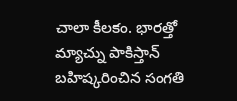చాలా కీలకం. భారత్తో మ్యాచ్ను పాకిస్తాన్ బహిష్కరించిన సంగతి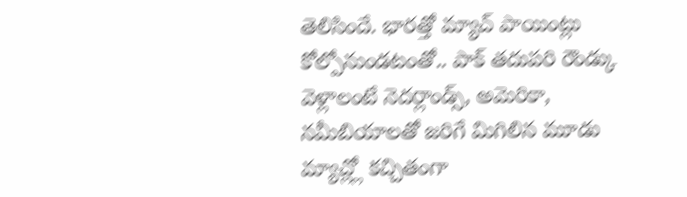తెలిసిందే. భారత్తో మ్యాచ్ పాయింట్లు కోల్పోనుండటంతో.. పాక్ తదుపరి రౌండ్కు వెళ్లాలంటే నెదర్లాండ్స్, అమెరికా, నమీబియాలతో జరిగే మిగిలిన మూడు మ్యాచ్ల్లో కచ్చితంగా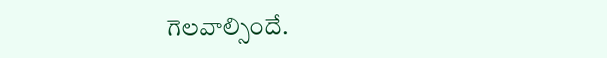గెలవాల్సిందే.